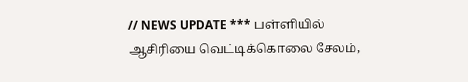// NEWS UPDATE *** பள்ளியில் ஆசிரியை வெட்டிக்கொலை சேலம்,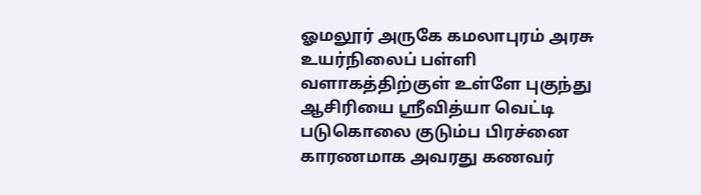ஓமலூர் அருகே கமலாபுரம் அரசு உயர்நிலைப் பள்ளி வளாகத்திற்குள் உள்ளே புகுந்து ஆசிரியை ஸ்ரீவித்யா வெட்டி படுகொலை குடும்ப பிரச்னை காரணமாக அவரது கணவர்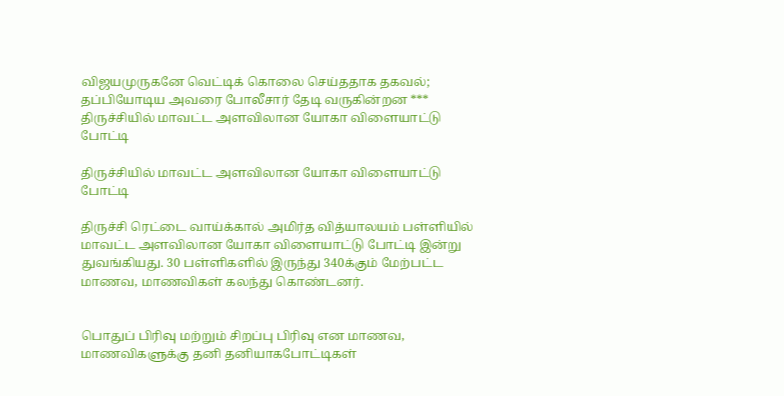விஜயமுருகனே வெட்டிக் கொலை செய்த‌தாக தகவல்; தப்பியோடிய அவரை போலீசார் தேடி வருகின்றன *** திருச்சியில் மாவட்ட அளவிலான யோகா விளையாட்டு போட்டி

திருச்சியில் மாவட்ட அளவிலான யோகா விளையாட்டு போட்டி

திருச்சி ரெட்டை வாய்க்கால் அமிர்த வித்யாலயம் பள்ளியில்  மாவட்ட அளவிலான யோகா விளையாட்டு போட்டி இன்று  துவங்கியது. 30 பள்ளிகளில் இருந்து 340க்கும் மேற்பட்ட மாணவ, மாணவிகள் கலந்து கொண்டனர்.


பொதுப் பிரிவு மற்றும் சிறப்பு பிரிவு என மாணவ, மாணவிகளுக்கு தனி தனியாகபோட்டிகள்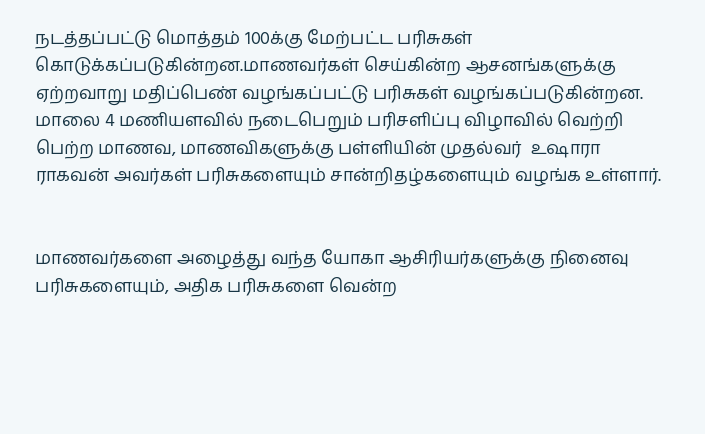நடத்தப்பட்டு மொத்தம் 100க்கு மேற்பட்ட பரிசுகள் கொடுக்கப்படுகின்றன.மாணவர்கள் செய்கின்ற ஆசனங்களுக்கு ஏற்றவாறு மதிப்பெண் வழங்கப்பட்டு பரிசுகள் வழங்கப்படுகின்றன. மாலை 4 மணியளவில் நடைபெறும் பரிசளிப்பு விழாவில் வெற்றி பெற்ற மாணவ, மாணவிகளுக்கு பள்ளியின் முதல்வர்  உஷாரா ராகவன் அவர்கள் பரிசுகளையும் சான்றிதழ்களையும் வழங்க உள்ளார்.


மாணவர்களை அழைத்து வந்த யோகா ஆசிரியர்களுக்கு நினைவு பரிசுகளையும், அதிக பரிசுகளை வென்ற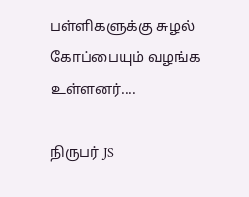பள்ளிகளுக்கு சுழல் கோப்பையும் வழங்க உள்ளனர்....

நிருபர் JS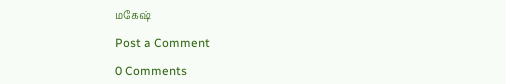மகேஷ்

Post a Comment

0 Comments